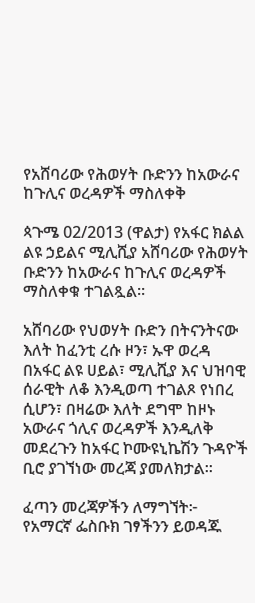የአሸባሪው የሕወሃት ቡድንን ከአውራና ከጉሊና ወረዳዎች ማስለቀቅ

ጳጉሜ 02/2013 (ዋልታ) የአፋር ክልል ልዩ ኃይልና ሚሊሺያ አሸባሪው የሕወሃት ቡድንን ከአውራና ከጉሊና ወረዳዎች ማስለቀቁ ተገልጿል፡፡

አሸባሪው የህወሃት ቡድን በትናንትናው እለት ከፈንቲ ረሱ ዞን፣ ኡዋ ወረዳ  በአፋር ልዩ ሀይል፣ ሚሊሺያ እና ህዝባዊ ሰራዊት ለቆ እንዲወጣ ተገልጾ የነበረ ሲሆን፣ በዛሬው እለት ደግሞ ከዞኑ አውራና ጎሊና ወረዳዎች እንዲለቅ መደረጉን ከአፋር ኮሙዩኒኬሽን ጉዳዮች ቢሮ ያገኘነው መረጃ ያመለክታል፡፡

ፈጣን መረጃዎችን ለማግኘት፦
የአማርኛ ፌስቡክ ገፃችንን ይወዳጁ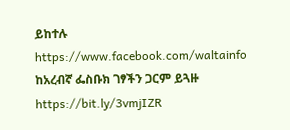ይከተሉ
https://www.facebook.com/waltainfo
ከአረብኛ ፌስቡክ ገፃችን ጋርም ይጓዙ
https://bit.ly/3vmjIZR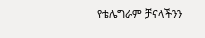የቴሌግራም ቻናላችንን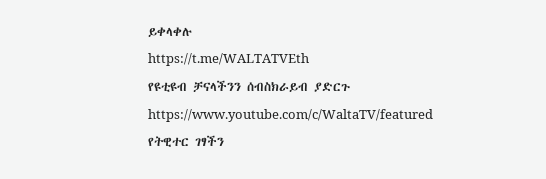ይቀላቀሉ
https://t.me/WALTATVEth
የዩቲዩብ ቻናላችንን ሰብስክራይብ ያድርጉ
https://www.youtube.com/c/WaltaTV/featured
የትዊተር ገፃችን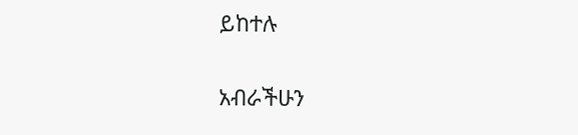ይከተሉ

አብራችሁን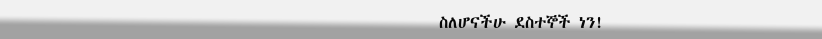ስለሆናችሁ ደስተኞች ነን!